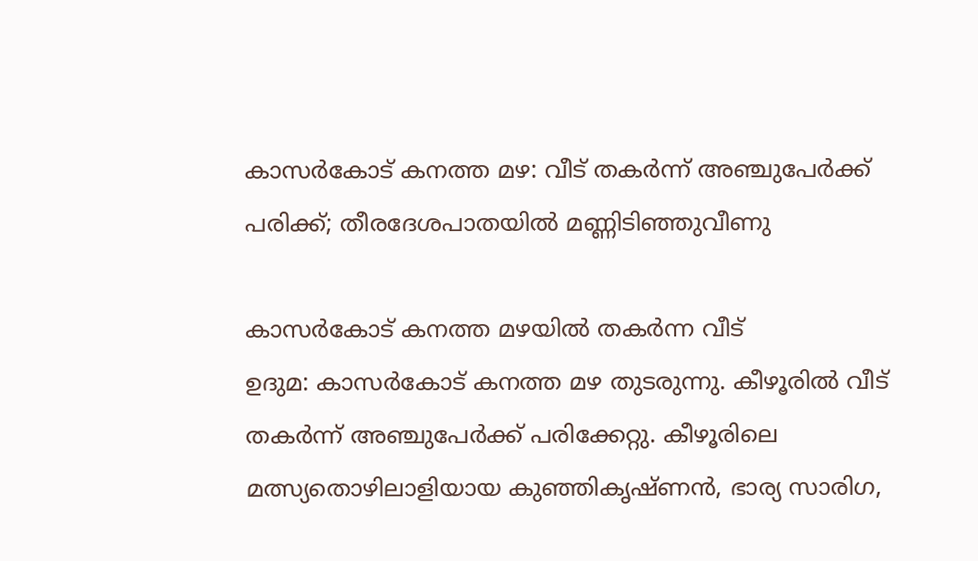കാസർകോട് കനത്ത മഴ: വീട് തകർന്ന് അഞ്ചുപേർക്ക് പരിക്ക്; തീരദേശപാതയിൽ മണ്ണിടിഞ്ഞുവീണു

കാസർകോട് കനത്ത മഴയിൽ തകർന്ന വീട്
ഉദുമ: കാസർകോട് കനത്ത മഴ തുടരുന്നു. കീഴൂരിൽ വീട് തകർന്ന് അഞ്ചുപേർക്ക് പരിക്കേറ്റു. കീഴൂരിലെ മത്സ്യതൊഴിലാളിയായ കുഞ്ഞികൃഷ്ണൻ, ഭാര്യ സാരിഗ,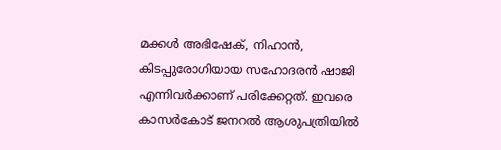മക്കൾ അഭിഷേക്, നിഹാൻ, കിടപ്പുരോഗിയായ സഹോദരൻ ഷാജി എന്നിവർക്കാണ് പരിക്കേറ്റത്. ഇവരെ കാസർകോട് ജനറൽ ആശുപത്രിയിൽ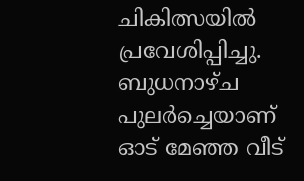ചികിത്സയിൽ പ്രവേശിപ്പിച്ചു.
ബുധനാഴ്ച പുലർച്ചെയാണ് ഓട് മേഞ്ഞ വീട്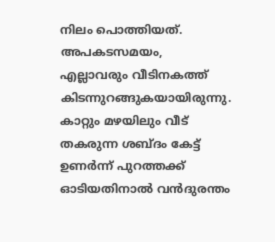നിലം പൊത്തിയത്. അപകടസമയം, എല്ലാവരും വീടിനകത്ത് കിടന്നുറങ്ങുകയായിരുന്നു. കാറ്റും മഴയിലും വീട് തകരുന്ന ശബ്ദം കേട്ട് ഉണർന്ന് പുറത്തക്ക് ഓടിയതിനാൽ വൻദുരന്തം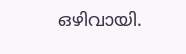ഒഴിവായി.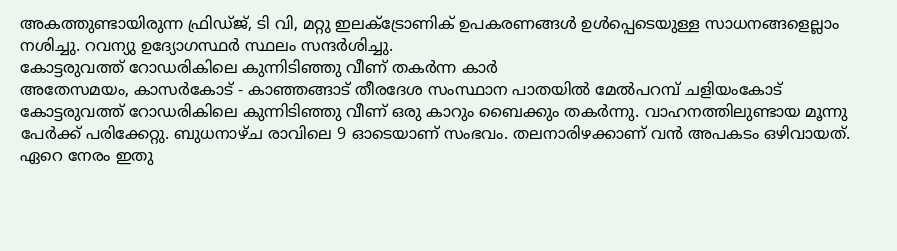അകത്തുണ്ടായിരുന്ന ഫ്രിഡ്ജ്, ടി വി, മറ്റു ഇലക്ട്രോണിക് ഉപകരണങ്ങൾ ഉൾപ്പെടെയുള്ള സാധനങ്ങളെല്ലാം നശിച്ചു. റവന്യു ഉദ്യോഗസ്ഥർ സ്ഥലം സന്ദർശിച്ചു.
കോട്ടരുവത്ത് റോഡരികിലെ കുന്നിടിഞ്ഞു വീണ് തകർന്ന കാർ
അതേസമയം, കാസർകോട് - കാഞ്ഞങ്ങാട് തീരദേശ സംസ്ഥാന പാതയിൽ മേൽപറമ്പ് ചളിയംകോട് കോട്ടരുവത്ത് റോഡരികിലെ കുന്നിടിഞ്ഞു വീണ് ഒരു കാറും ബൈക്കും തകർന്നു. വാഹനത്തിലുണ്ടായ മൂന്നു പേർക്ക് പരിക്കേറ്റു. ബുധനാഴ്ച രാവിലെ 9 ഓടെയാണ് സംഭവം. തലനാരിഴക്കാണ് വൻ അപകടം ഒഴിവായത്. ഏറെ നേരം ഇതു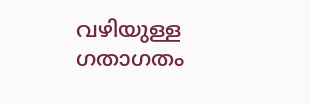വഴിയുള്ള ഗതാഗതം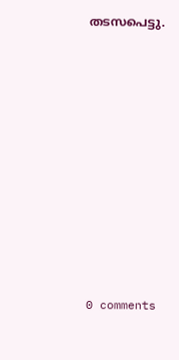തടസപെട്ടു.











0 comments